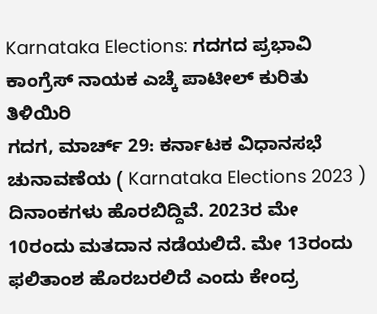Karnataka Elections: ಗದಗದ ಪ್ರಭಾವಿ ಕಾಂಗ್ರೆಸ್ ನಾಯಕ ಎಚ್ಕೆ ಪಾಟೀಲ್ ಕುರಿತು ತಿಳಿಯಿರಿ
ಗದಗ, ಮಾರ್ಚ್ 29: ಕರ್ನಾಟಕ ವಿಧಾನಸಭೆ ಚುನಾವಣೆಯ ( Karnataka Elections 2023 ) ದಿನಾಂಕಗಳು ಹೊರಬಿದ್ದಿವೆ. 2023ರ ಮೇ 10ರಂದು ಮತದಾನ ನಡೆಯಲಿದೆ. ಮೇ 13ರಂದು ಫಲಿತಾಂಶ ಹೊರಬರಲಿದೆ ಎಂದು ಕೇಂದ್ರ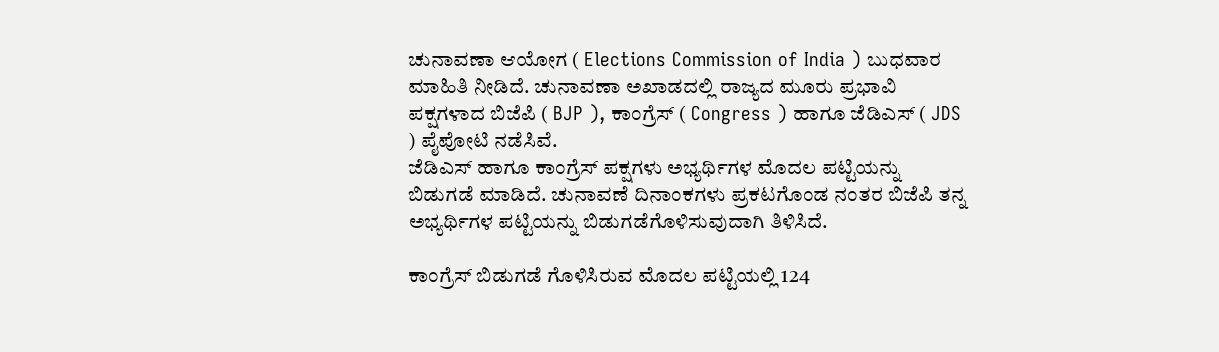ಚುನಾವಣಾ ಆಯೋಗ ( Elections Commission of India ) ಬುಧವಾರ ಮಾಹಿತಿ ನೀಡಿದೆ. ಚುನಾವಣಾ ಅಖಾಡದಲ್ಲಿ ರಾಜ್ಯದ ಮೂರು ಪ್ರಭಾವಿ ಪಕ್ಷಗಳಾದ ಬಿಜೆಪಿ ( BJP ), ಕಾಂಗ್ರೆಸ್ ( Congress ) ಹಾಗೂ ಜೆಡಿಎಸ್ ( JDS ) ಪೈಪೋಟಿ ನಡೆಸಿವೆ.
ಜೆಡಿಎಸ್ ಹಾಗೂ ಕಾಂಗ್ರೆಸ್ ಪಕ್ಷಗಳು ಅಭ್ಯರ್ಥಿಗಳ ಮೊದಲ ಪಟ್ಟಿಯನ್ನು ಬಿಡುಗಡೆ ಮಾಡಿದೆ. ಚುನಾವಣೆ ದಿನಾಂಕಗಳು ಪ್ರಕಟಗೊಂಡ ನಂತರ ಬಿಜೆಪಿ ತನ್ನ ಅಭ್ಯರ್ಥಿಗಳ ಪಟ್ಟಿಯನ್ನು ಬಿಡುಗಡೆಗೊಳಿಸುವುದಾಗಿ ತಿಳಿಸಿದೆ.

ಕಾಂಗ್ರೆಸ್ ಬಿಡುಗಡೆ ಗೊಳಿಸಿರುವ ಮೊದಲ ಪಟ್ಟಿಯಲ್ಲಿ 124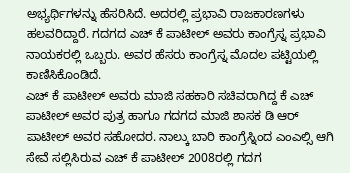ಅಭ್ಯರ್ಥಿಗಳನ್ನು ಹೆಸರಿಸಿದೆ. ಅದರಲ್ಲಿ ಪ್ರಭಾವಿ ರಾಜಕಾರಣಗಳು ಹಲವರಿದ್ದಾರೆ. ಗದಗದ ಎಚ್ ಕೆ ಪಾಟೀಲ್ ಅವರು ಕಾಂಗ್ರೆಸ್ನ ಪ್ರಭಾವಿ ನಾಯಕರಲ್ಲಿ ಒಬ್ಬರು. ಅವರ ಹೆಸರು ಕಾಂಗ್ರೆಸ್ನ ಮೊದಲ ಪಟ್ಟಿಯಲ್ಲಿ ಕಾಣಿಸಿಕೊಂಡಿದೆ.
ಎಚ್ ಕೆ ಪಾಟೀಲ್ ಅವರು ಮಾಜಿ ಸಹಕಾರಿ ಸಚಿವರಾಗಿದ್ದ ಕೆ ಎಚ್ ಪಾಟೀಲ್ ಅವರ ಪುತ್ರ ಹಾಗೂ ಗದಗದ ಮಾಜಿ ಶಾಸಕ ಡಿ ಆರ್ ಪಾಟೀಲ್ ಅವರ ಸಹೋದರ. ನಾಲ್ಕು ಬಾರಿ ಕಾಂಗ್ರೆಸ್ನಿಂದ ಎಂಎಲ್ಸಿ ಆಗಿ ಸೇವೆ ಸಲ್ಲಿಸಿರುವ ಎಚ್ ಕೆ ಪಾಟೀಲ್ 2008ರಲ್ಲಿ ಗದಗ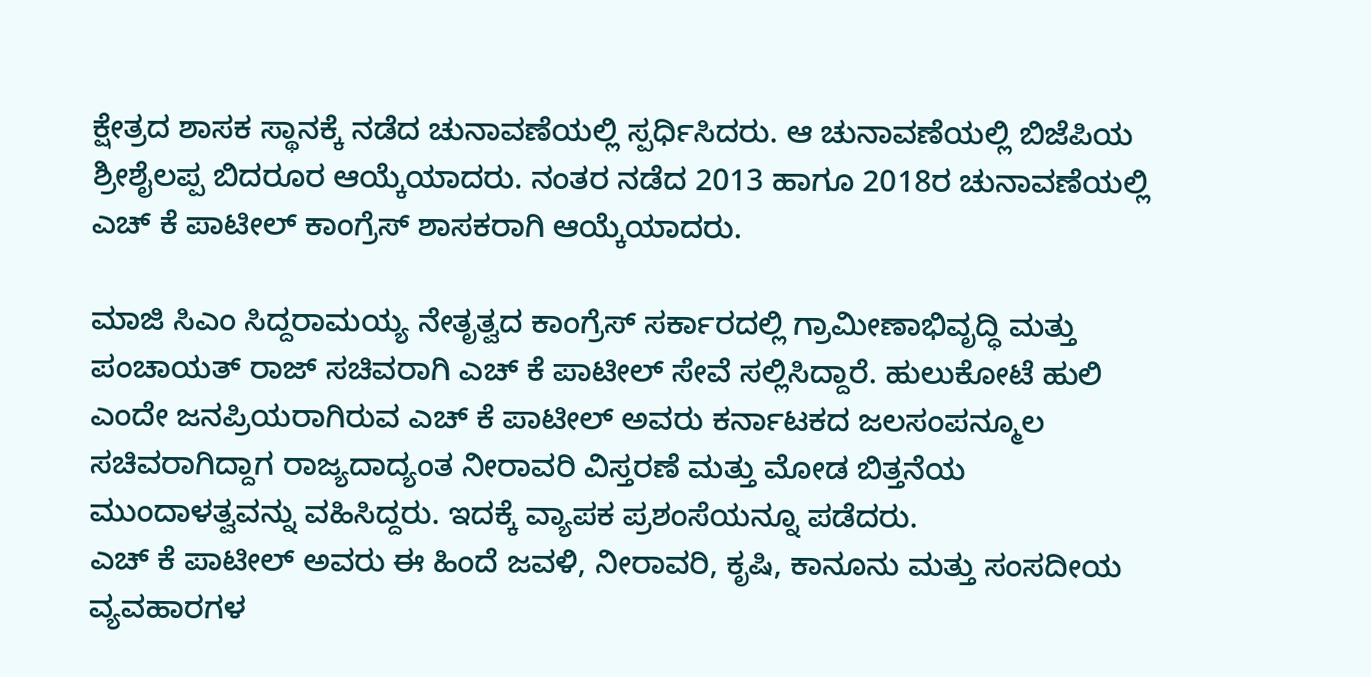ಕ್ಷೇತ್ರದ ಶಾಸಕ ಸ್ಥಾನಕ್ಕೆ ನಡೆದ ಚುನಾವಣೆಯಲ್ಲಿ ಸ್ಪರ್ಧಿಸಿದರು. ಆ ಚುನಾವಣೆಯಲ್ಲಿ ಬಿಜೆಪಿಯ ಶ್ರೀಶೈಲಪ್ಪ ಬಿದರೂರ ಆಯ್ಕೆಯಾದರು. ನಂತರ ನಡೆದ 2013 ಹಾಗೂ 2018ರ ಚುನಾವಣೆಯಲ್ಲಿ ಎಚ್ ಕೆ ಪಾಟೀಲ್ ಕಾಂಗ್ರೆಸ್ ಶಾಸಕರಾಗಿ ಆಯ್ಕೆಯಾದರು.

ಮಾಜಿ ಸಿಎಂ ಸಿದ್ದರಾಮಯ್ಯ ನೇತೃತ್ವದ ಕಾಂಗ್ರೆಸ್ ಸರ್ಕಾರದಲ್ಲಿ ಗ್ರಾಮೀಣಾಭಿವೃದ್ಧಿ ಮತ್ತು ಪಂಚಾಯತ್ ರಾಜ್ ಸಚಿವರಾಗಿ ಎಚ್ ಕೆ ಪಾಟೀಲ್ ಸೇವೆ ಸಲ್ಲಿಸಿದ್ದಾರೆ. ಹುಲುಕೋಟೆ ಹುಲಿ ಎಂದೇ ಜನಪ್ರಿಯರಾಗಿರುವ ಎಚ್ ಕೆ ಪಾಟೀಲ್ ಅವರು ಕರ್ನಾಟಕದ ಜಲಸಂಪನ್ಮೂಲ ಸಚಿವರಾಗಿದ್ದಾಗ ರಾಜ್ಯದಾದ್ಯಂತ ನೀರಾವರಿ ವಿಸ್ತರಣೆ ಮತ್ತು ಮೋಡ ಬಿತ್ತನೆಯ ಮುಂದಾಳತ್ವವನ್ನು ವಹಿಸಿದ್ದರು. ಇದಕ್ಕೆ ವ್ಯಾಪಕ ಪ್ರಶಂಸೆಯನ್ನೂ ಪಡೆದರು.
ಎಚ್ ಕೆ ಪಾಟೀಲ್ ಅವರು ಈ ಹಿಂದೆ ಜವಳಿ, ನೀರಾವರಿ, ಕೃಷಿ, ಕಾನೂನು ಮತ್ತು ಸಂಸದೀಯ ವ್ಯವಹಾರಗಳ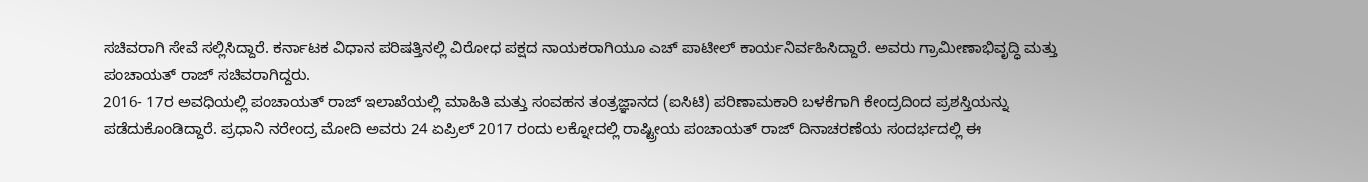ಸಚಿವರಾಗಿ ಸೇವೆ ಸಲ್ಲಿಸಿದ್ದಾರೆ. ಕರ್ನಾಟಕ ವಿಧಾನ ಪರಿಷತ್ತಿನಲ್ಲಿ ವಿರೋಧ ಪಕ್ಷದ ನಾಯಕರಾಗಿಯೂ ಎಚ್ ಪಾಟೀಲ್ ಕಾರ್ಯನಿರ್ವಹಿಸಿದ್ದಾರೆ. ಅವರು ಗ್ರಾಮೀಣಾಭಿವೃದ್ಧಿ ಮತ್ತು ಪಂಚಾಯತ್ ರಾಜ್ ಸಚಿವರಾಗಿದ್ದರು.
2016- 17ರ ಅವಧಿಯಲ್ಲಿ ಪಂಚಾಯತ್ ರಾಜ್ ಇಲಾಖೆಯಲ್ಲಿ ಮಾಹಿತಿ ಮತ್ತು ಸಂವಹನ ತಂತ್ರಜ್ಞಾನದ (ಐಸಿಟಿ) ಪರಿಣಾಮಕಾರಿ ಬಳಕೆಗಾಗಿ ಕೇಂದ್ರದಿಂದ ಪ್ರಶಸ್ತಿಯನ್ನು ಪಡೆದುಕೊಂಡಿದ್ದಾರೆ. ಪ್ರಧಾನಿ ನರೇಂದ್ರ ಮೋದಿ ಅವರು 24 ಏಪ್ರಿಲ್ 2017 ರಂದು ಲಕ್ನೋದಲ್ಲಿ ರಾಷ್ಟ್ರೀಯ ಪಂಚಾಯತ್ ರಾಜ್ ದಿನಾಚರಣೆಯ ಸಂದರ್ಭದಲ್ಲಿ ಈ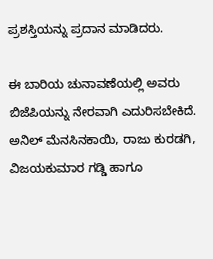ಪ್ರಶಸ್ತಿಯನ್ನು ಪ್ರದಾನ ಮಾಡಿದರು.

ಈ ಬಾರಿಯ ಚುನಾವಣೆಯಲ್ಲಿ ಅವರು ಬಿಜೆಪಿಯನ್ನು ನೇರವಾಗಿ ಎದುರಿಸಬೇಕಿದೆ. ಅನಿಲ್ ಮೆನಸಿನಕಾಯಿ, ರಾಜು ಕುರಡಗಿ, ವಿಜಯಕುಮಾರ ಗಡ್ಡಿ ಹಾಗೂ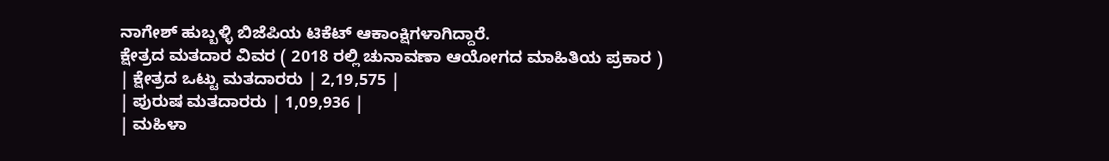ನಾಗೇಶ್ ಹುಬ್ಬಳ್ಳಿ ಬಿಜೆಪಿಯ ಟಿಕೆಟ್ ಆಕಾಂಕ್ಷಿಗಳಾಗಿದ್ದಾರೆ.
ಕ್ಷೇತ್ರದ ಮತದಾರ ವಿವರ ( 2018 ರಲ್ಲಿ ಚುನಾವಣಾ ಆಯೋಗದ ಮಾಹಿತಿಯ ಪ್ರಕಾರ )
| ಕ್ಷೇತ್ರದ ಒಟ್ಟು ಮತದಾರರು | 2,19,575 |
| ಪುರುಷ ಮತದಾರರು | 1,09,936 |
| ಮಹಿಳಾ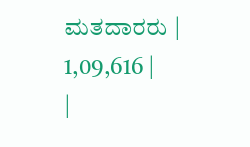ಮತದಾರರು | 1,09,616 |
|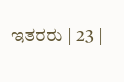ಇತರರು | 23 |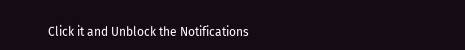Click it and Unblock the Notifications